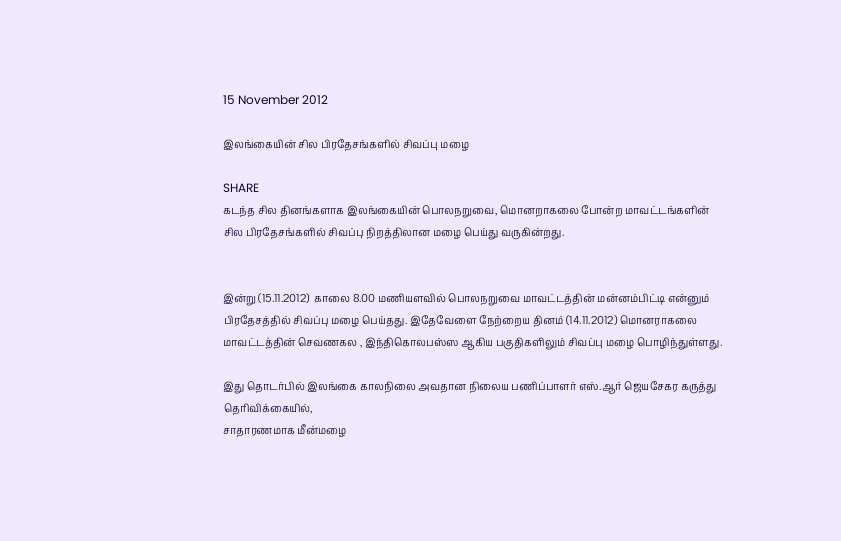15 November 2012

இலங்கையின் சில பிரதேசங்களில் சிவப்பு மழை

SHARE
கடந்த சில தினங்களாக இலங்கையின் பொலநறுவை, மொனறாகலை போன்ற மாவட்டங்களின் சில பிரதேசங்களில் சிவப்பு நிறத்திலான மழை பெய்து வருகின்றது.


இன்று (15.11.2012)  காலை 8.00 மணியளவில் பொலநறுவை மாவட்டத்தின் மன்னம்பிட்டி என்னும் பிரதேசத்தில் சிவப்பு மழை பெய்தது. இதேவேளை நேற்றைய தினம் (14.11.2012) மொனராகலை மாவட்டத்தின் செவணகல , இந்திகொலபஸ்ஸ ஆகிய பகுதிகளிலும் சிவப்பு மழை பொழிந்துள்ளது.

இது தொடர்பில் இலங்கை காலநிலை அவதான நிலைய பணிப்பாளர் எஸ்.ஆர் ஜெயசேகர கருத்து தெரிவிக்கையில்,
சாதாரணமாக மீன்மழை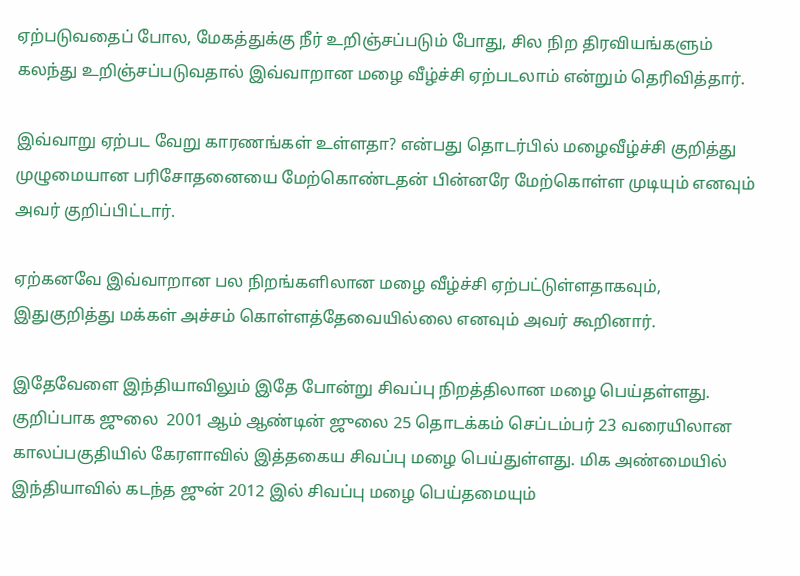ஏற்படுவதைப் போல, மேகத்துக்கு நீர் உறிஞ்சப்படும் போது, சில நிற திரவியங்களும் கலந்து உறிஞ்சப்படுவதால் இவ்வாறான மழை வீழ்ச்சி ஏற்படலாம் என்றும் தெரிவித்தார்.

இவ்வாறு ஏற்பட வேறு காரணங்கள் உள்ளதா? என்பது தொடர்பில் மழைவீழ்ச்சி குறித்து முழுமையான பரிசோதனையை மேற்கொண்டதன் பின்னரே மேற்கொள்ள முடியும் எனவும் அவர் குறிப்பிட்டார்.

ஏற்கனவே இவ்வாறான பல நிறங்களிலான மழை வீழ்ச்சி ஏற்பட்டுள்ளதாகவும், இதுகுறித்து மக்கள் அச்சம் கொள்ளத்தேவையில்லை எனவும் அவர் கூறினார்.

இதேவேளை இந்தியாவிலும் இதே போன்று சிவப்பு நிறத்திலான மழை பெய்தள்ளது. குறிப்பாக ஜுலை  2001 ஆம் ஆண்டின் ஜுலை 25 தொடக்கம் செப்டம்பர் 23 வரையிலான காலப்பகுதியில் கேரளாவில் இத்தகைய சிவப்பு மழை பெய்துள்ளது. மிக அண்மையில் இந்தியாவில் கடந்த ஜுன் 2012 இல் சிவப்பு மழை பெய்தமையும்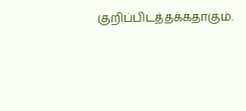குறிப்பிடத்தக்கதாகும்.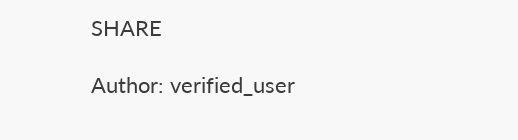SHARE

Author: verified_user